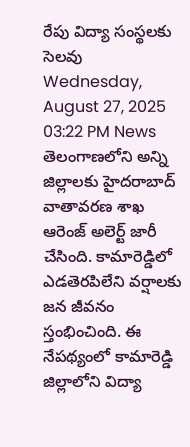రేపు విద్యా సంస్థలకు సెలవు
Wednesday, August 27, 2025 03:22 PM News
తెలంగాణలోని అన్ని జిల్లాలకు హైదరాబాద్ వాతావరణ శాఖ ఆరెంజ్ అలెర్ట్ జారీ చేసింది. కామారెడ్డిలో ఎడతెరపిలేని వర్షాలకు జన జీవనం స్తంభించింది. ఈ నేపథ్యంలో కామారెడ్డి జిల్లాలోని విద్యా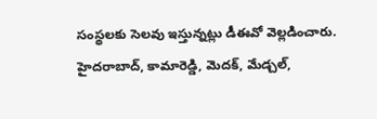సంస్థలకు సెలవు ఇస్తున్నట్లు డీఈవో వెల్లడించారు. హైదరాబాద్, కామారెడ్డి, మెదక్, మేడ్చల్,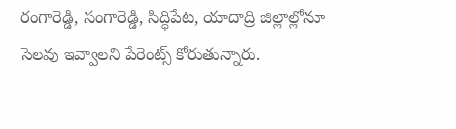రంగారెడ్డి, సంగారెడ్డి, సిద్ధిపేట, యాదాద్రి జిల్లాల్లోనూ సెలవు ఇవ్వాలని పేరెంట్స్ కోరుతున్నారు.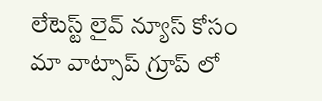లేటెస్ట్ లైవ్ న్యూస్ కోసం మా వాట్సాప్ గ్రూప్ లో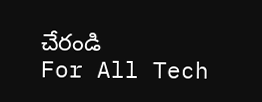చేరండి
For All Tech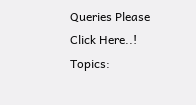Queries Please Click Here..!
Topics: